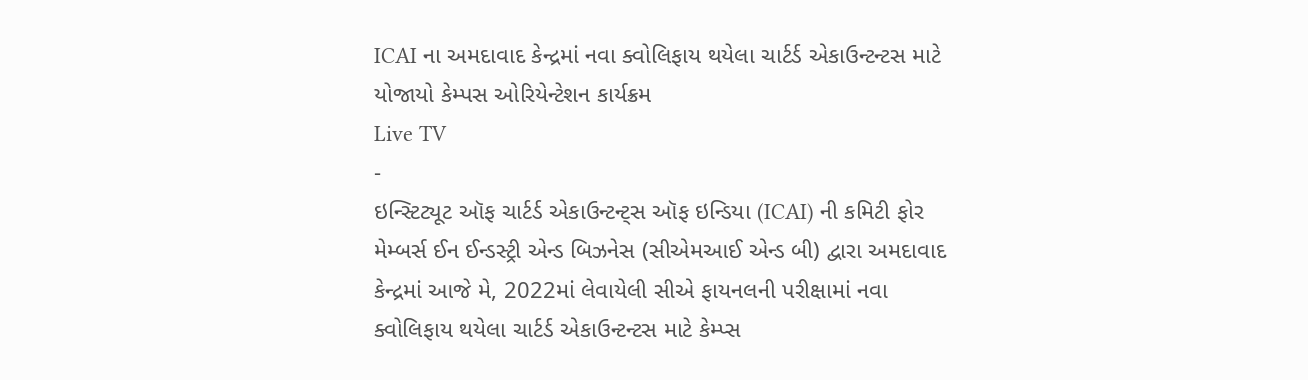ICAI ના અમદાવાદ કેન્દ્રમાં નવા ક્વોલિફાય થયેલા ચાર્ટર્ડ એકાઉન્ટન્ટસ માટે યોજાયો કેમ્પસ ઓરિયેન્ટેશન કાર્યક્રમ
Live TV
-
ઇન્સ્ટિટ્યૂટ ઑફ ચાર્ટર્ડ એકાઉન્ટન્ટ્સ ઑફ ઇન્ડિયા (ICAI) ની કમિટી ફોર મેમ્બર્સ ઈન ઈન્ડસ્ટ્રી એન્ડ બિઝનેસ (સીએમઆઈ એન્ડ બી) દ્વારા અમદાવાદ કેન્દ્રમાં આજે મે, 2022માં લેવાયેલી સીએ ફાયનલની પરીક્ષામાં નવા ક્વોલિફાય થયેલા ચાર્ટર્ડ એકાઉન્ટન્ટસ માટે કેમ્પ્સ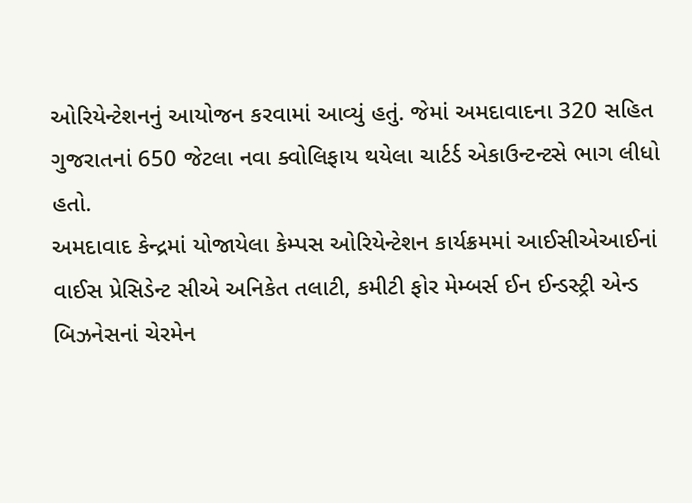ઓરિયેન્ટેશનનું આયોજન કરવામાં આવ્યું હતું. જેમાં અમદાવાદના 320 સહિત ગુજરાતનાં 650 જેટલા નવા ક્વોલિફાય થયેલા ચાર્ટર્ડ એકાઉન્ટન્ટસે ભાગ લીધો હતો.
અમદાવાદ કેન્દ્રમાં યોજાયેલા કેમ્પસ ઓરિયેન્ટેશન કાર્યક્રમમાં આઈસીએઆઈનાં વાઈસ પ્રેસિડેન્ટ સીએ અનિકેત તલાટી, કમીટી ફોર મેમ્બર્સ ઈન ઈન્ડસ્ટ્રી એન્ડ બિઝનેસનાં ચેરમેન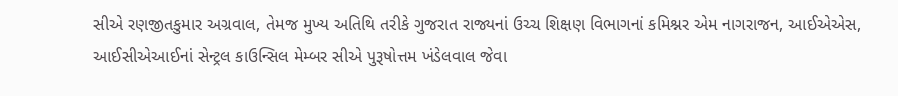સીએ રણજીતકુમાર અગ્રવાલ, તેમજ મુખ્ય અતિથિ તરીકે ગુજરાત રાજ્યનાં ઉચ્ચ શિક્ષણ વિભાગનાં કમિશ્નર એમ નાગરાજન, આઈએએસ, આઈસીએઆઈનાં સેન્ટ્રલ કાઉન્સિલ મેમ્બર સીએ પુરૂષોત્તમ ખંડેલવાલ જેવા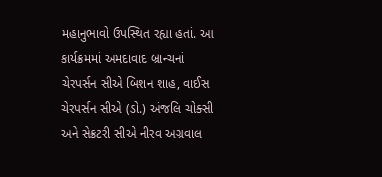મહાનુભાવો ઉપસ્થિત રહ્યા હતાં. આ કાર્યક્રમમાં અમદાવાદ બ્રાન્ચનાં ચેરપર્સન સીએ બિશન શાહ, વાઈસ ચેરપર્સન સીએ (ડો.) અંજલિ ચોક્સી અને સેક્રટરી સીએ નીરવ અગ્રવાલ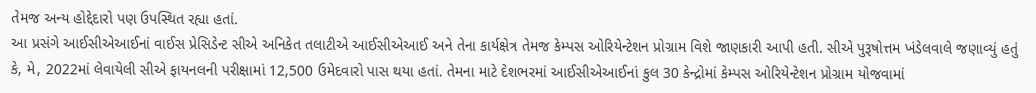તેમજ અન્ય હોદ્દેદારો પણ ઉપસ્થિત રહ્યા હતાં.
આ પ્રસંગે આઈસીએઆઈનાં વાઈસ પ્રેસિડેન્ટ સીએ અનિકેત તલાટીએ આઈસીએઆઈ અને તેના કાર્યક્ષેત્ર તેમજ કેમ્પસ ઓરિયેન્ટેશન પ્રોગ્રામ વિશે જાણકારી આપી હતી. સીએ પુરૂષોત્તમ ખંડેલવાલે જણાવ્યું હતું કે, મે, 2022માં લેવાયેલી સીએ ફાયનલની પરીક્ષામાં 12,500 ઉમેદવારો પાસ થયા હતાં. તેમના માટે દેશભરમાં આઈસીએઆઈનાં કુલ 30 કેન્દ્રોમાં કેમ્પસ ઓરિયેન્ટેશન પ્રોગ્રામ યોજવામાં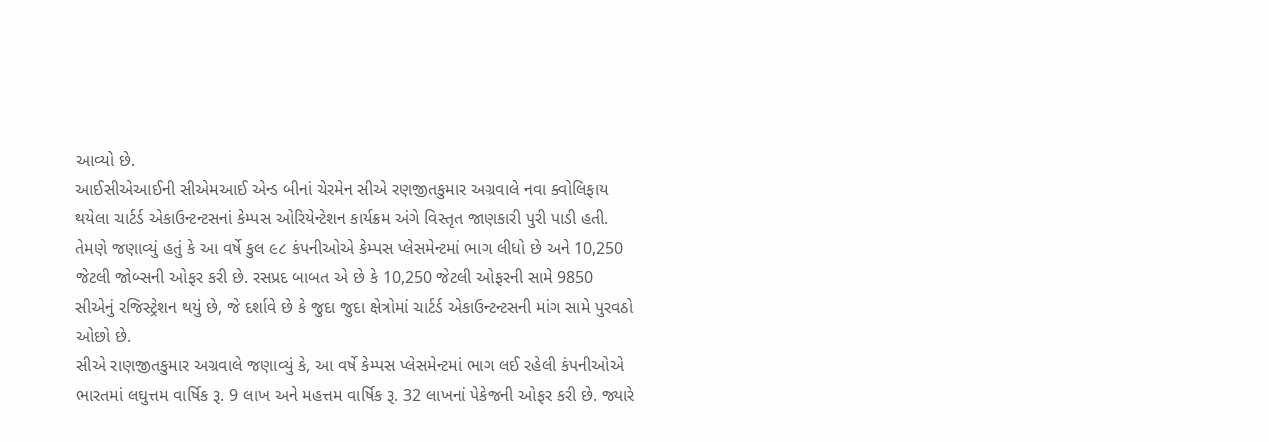આવ્યો છે.
આઈસીએઆઈની સીએમઆઈ એન્ડ બીનાં ચેરમેન સીએ રણજીતકુમાર અગ્રવાલે નવા ક્વોલિફાય થયેલા ચાર્ટર્ડ એકાઉન્ટન્ટસનાં કેમ્પસ ઓરિયેન્ટેશન કાર્યક્રમ અંગે વિસ્તૃત જાણકારી પુરી પાડી હતી. તેમણે જણાવ્યું હતું કે આ વર્ષે કુલ ૯૮ કંપનીઓએ કેમ્પસ પ્લેસમેન્ટમાં ભાગ લીધો છે અને 10,250 જેટલી જોબ્સની ઓફર કરી છે. રસપ્રદ બાબત એ છે કે 10,250 જેટલી ઓફરની સામે 9850 સીએનું રજિસ્ટ્રેશન થયું છે, જે દર્શાવે છે કે જુદા જુદા ક્ષેત્રોમાં ચાર્ટર્ડ એકાઉન્ટન્ટસની માંગ સામે પુરવઠો ઓછો છે.
સીએ રાણજીતકુમાર અગ્રવાલે જણાવ્યું કે, આ વર્ષે કેમ્પસ પ્લેસમેન્ટમાં ભાગ લઈ રહેલી કંપનીઓએ ભારતમાં લઘુત્તમ વાર્ષિક રૂ. 9 લાખ અને મહત્તમ વાર્ષિક રૂ. 32 લાખનાં પેકેજની ઓફર કરી છે. જ્યારે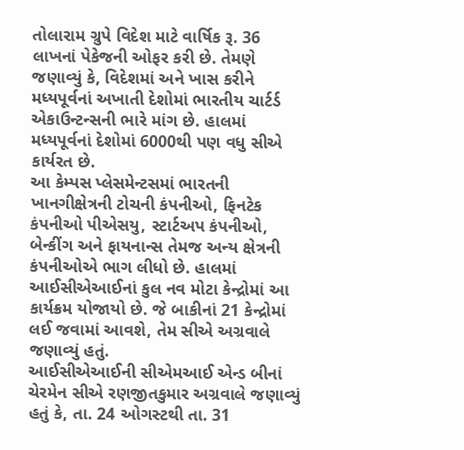તોલારામ ગ્રુપે વિદેશ માટે વાર્ષિક રૂ. 36 લાખનાં પેકેજની ઓફર કરી છે. તેમણે જણાવ્યું કે, વિદેશમાં અને ખાસ કરીને મધ્યપૂર્વનાં અખાતી દેશોમાં ભારતીય ચાર્ટર્ડ એકાઉન્ટન્સની ભારે માંગ છે. હાલમાં મધ્યપૂર્વનાં દેશોમાં 6000થી પણ વધુ સીએ કાર્યરત છે.
આ કેમ્પસ પ્લેસમેન્ટસમાં ભારતની ખાનગીક્ષેત્રની ટોચની કંપનીઓ, ફિનટેક કંપનીઓ પીએસયુ, સ્ટાર્ટઅપ કંપનીઓ, બેન્કીંગ અને ફાયનાન્સ તેમજ અન્ય ક્ષેત્રની કંપનીઓએ ભાગ લીધો છે. હાલમાં આઈસીએઆઈનાં કુલ નવ મોટા કેન્દ્રોમાં આ કાર્યક્રમ યોજાયો છે. જે બાકીનાં 21 કેન્દ્રોમાં લઈ જવામાં આવશે, તેમ સીએ અગ્રવાલે જણાવ્યું હતું.
આઈસીએઆઈની સીએમઆઈ એન્ડ બીનાં ચેરમેન સીએ રણજીતકુમાર અગ્રવાલે જણાવ્યું હતું કે, તા. 24 ઓગસ્ટથી તા. 31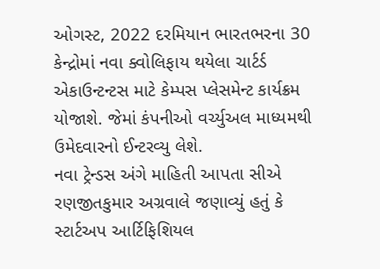ઓગસ્ટ, 2022 દરમિયાન ભારતભરના 30 કેન્દ્રોમાં નવા ક્વોલિફાય થયેલા ચાર્ટર્ડ એકાઉન્ટન્ટસ માટે કેમ્પસ પ્લેસમેન્ટ કાર્યક્રમ યોજાશે. જેમાં કંપનીઓ વર્ચ્યુઅલ માધ્યમથી ઉમેદવારનો ઈન્ટરવ્યુ લેશે.
નવા ટ્રેન્ડસ અંગે માહિતી આપતા સીએ રણજીતકુમાર અગ્રવાલે જણાવ્યું હતું કે સ્ટાર્ટઅપ આર્ટિફિશિયલ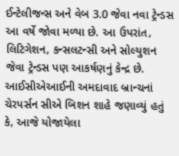ઈન્ટેલીજન્સ અને વેબ 3.0 જેવા નવા ટ્રેન્ડસ આ વર્ષે જોવા મળ્યા છે. આ ઉપરાંત, લિટિગેશન, કન્સલટન્સી અને સોલ્યુશન જેવા ટ્રેન્ડસ પણ આકર્ષણનું કેન્દ્ર છે.
આઈસીએઆઈની અમદાવાદ બ્રાન્ચનાં ચેરપર્સન સીએ બિશન શાહે જણાવ્યું હતું કે, આજે યોજાયેલા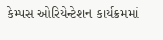કેમ્પસ ઓરિયેન્ટેશન કાર્યક્રમમાં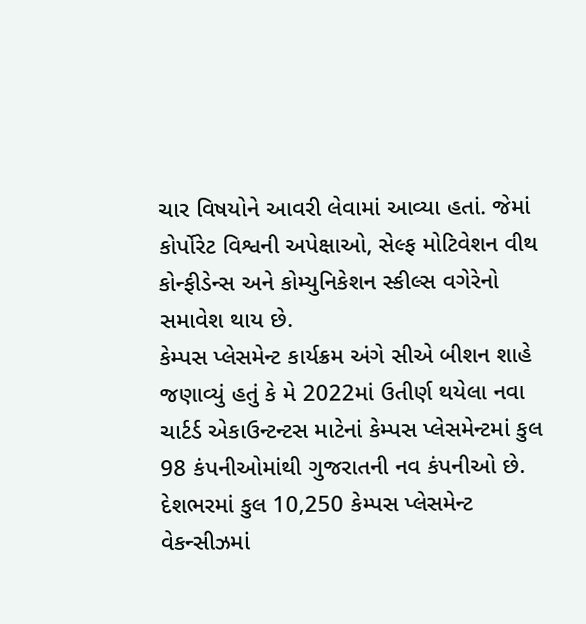ચાર વિષયોને આવરી લેવામાં આવ્યા હતાં. જેમાં કોર્પોરેટ વિશ્વની અપેક્ષાઓ, સેલ્ફ મોટિવેશન વીથ કોન્ફીડેન્સ અને કોમ્યુનિકેશન સ્કીલ્સ વગેરેનો સમાવેશ થાય છે.
કેમ્પસ પ્લેસમેન્ટ કાર્યક્રમ અંગે સીએ બીશન શાહે જણાવ્યું હતું કે મે 2022માં ઉતીર્ણ થયેલા નવા ચાર્ટર્ડ એકાઉન્ટન્ટસ માટેનાં કેમ્પસ પ્લેસમેન્ટમાં કુલ 98 કંપનીઓમાંથી ગુજરાતની નવ કંપનીઓ છે. દેશભરમાં કુલ 10,250 કેમ્પસ પ્લેસમેન્ટ વેકન્સીઝમાં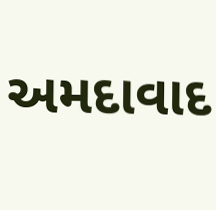અમદાવાદ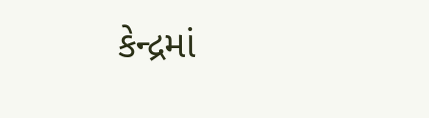કેન્દ્રમાં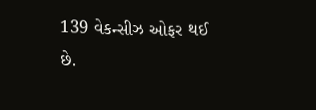139 વેકન્સીઝ ઓફર થઈ છે.